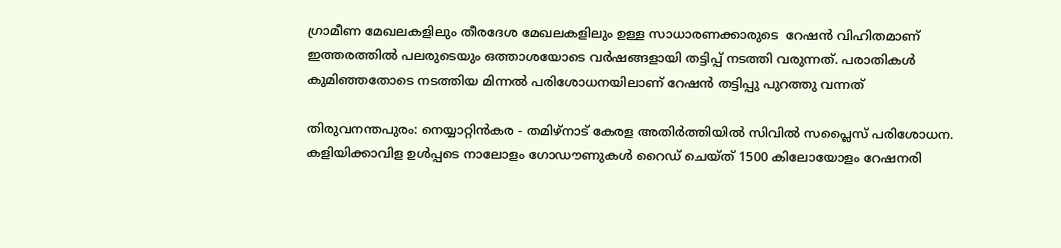ഗ്രാമീണ മേഖലകളിലും തീരദേശ മേഖലകളിലും ഉള്ള സാധാരണക്കാരുടെ  റേഷൻ വിഹിതമാണ് ഇത്തരത്തില്‍ പലരുടെയും ഒത്താശയോടെ വർഷങ്ങളായി തട്ടിപ്പ് നടത്തി വരുന്നത്. പരാതികൾ കുമിഞ്ഞതോടെ നടത്തിയ മിന്നൽ പരിശോധനയിലാണ് റേഷൻ തട്ടിപ്പു പുറത്തു വന്നത്

തിരുവനന്തപുരം: നെയ്യാറ്റിൻകര - തമിഴ്നാട് കേരള അതിർത്തിയിൽ സിവിൽ സപ്ലൈസ് പരിശോധന. കളിയിക്കാവിള ഉൾപ്പടെ നാലോളം ഗോഡൗണുകൾ റൈഡ് ചെയ്ത് 1500 കിലോയോളം റേഷനരി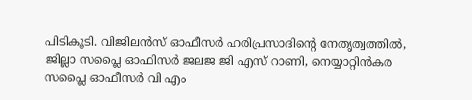പിടികൂടി. വിജിലൻസ് ഓഫീസർ ഹരിപ്രസാദിന്റെ നേതൃത്വത്തിൽ, ജില്ലാ സപ്ലൈ ഓഫിസർ ജലജ ജി എസ് റാണി, നെയ്യാറ്റിൻകര സപ്ലൈ ഓഫീസർ വി എം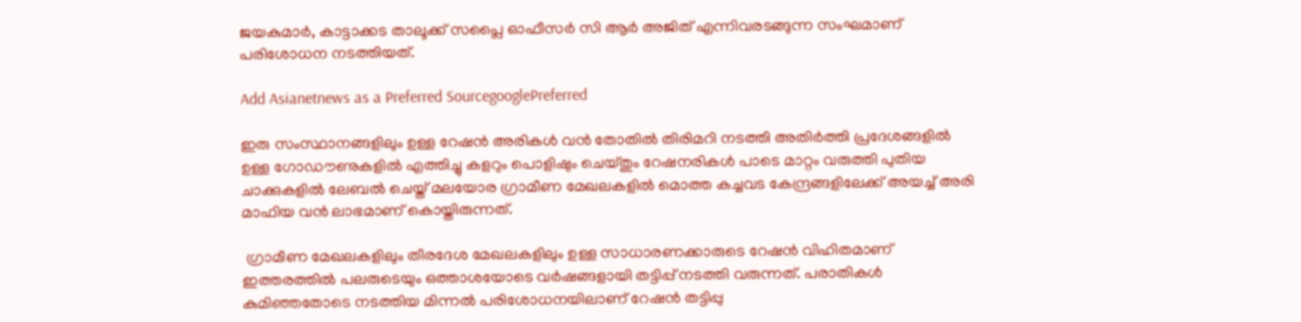ജയകുമാർ, കാട്ടാക്കട താലൂക്ക് സപ്ലൈ ഓഫീസർ സി ആർ അജിത് എന്നിവരടങ്ങുന്ന സംഘമാണ് പരിശോധന നടത്തിയത്.

Add Asianetnews as a Preferred SourcegooglePreferred

ഇരു സംസ്ഥാനങ്ങളിലും ഉള്ള റേഷൻ അരികൾ വൻ തോതിൽ തിരിമറി നടത്തി അതിർത്തി പ്രദേശങ്ങളിൽ ഉള്ള ഗോഡൗണുകളിൽ എത്തിച്ചു കളറും പൊളിഷും ചെയ്തും റേഷനരികൾ പാടെ മാറ്റം വരുത്തി പുതിയ ചാക്കുകളിൽ ലേബൽ ചെയ്ത് മലയോര ഗ്രാമീണ മേഖലകളിൽ മൊത്ത കച്ചവട കേന്ദ്രങ്ങളിലേക്ക് അയച്ച് അരി മാഫിയ വൻ ലാഭമാണ് കൊയ്തിരുന്നത്.

 ഗ്രാമീണ മേഖലകളിലും തീരദേശ മേഖലകളിലും ഉള്ള സാധാരണക്കാരുടെ റേഷൻ വിഹിതമാണ് ഇത്തരത്തില്‍ പലരുടെയും ഒത്താശയോടെ വർഷങ്ങളായി തട്ടിപ്പ് നടത്തി വരുന്നത്. പരാതികൾ കുമിഞ്ഞതോടെ നടത്തിയ മിന്നൽ പരിശോധനയിലാണ് റേഷൻ തട്ടിപ്പു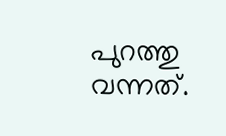പുറത്തു വന്നത്.